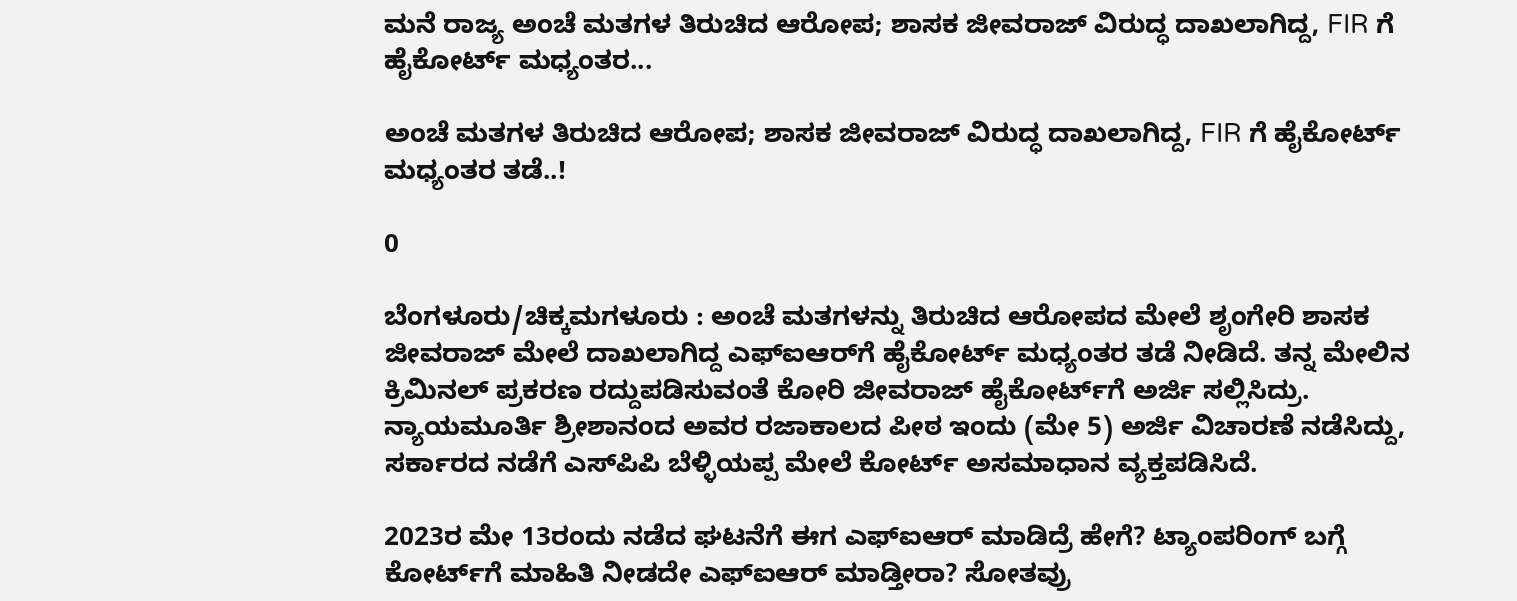ಮನೆ ರಾಜ್ಯ ಅಂಚೆ ಮತಗಳ ತಿರುಚಿದ ಆರೋಪ; ಶಾಸಕ ಜೀವರಾಜ್ ವಿರುದ್ಧ ದಾಖಲಾಗಿದ್ದ, FIR ಗೆ ಹೈಕೋರ್ಟ್ ಮಧ್ಯಂತರ...

ಅಂಚೆ ಮತಗಳ ತಿರುಚಿದ ಆರೋಪ; ಶಾಸಕ ಜೀವರಾಜ್ ವಿರುದ್ಧ ದಾಖಲಾಗಿದ್ದ, FIR ಗೆ ಹೈಕೋರ್ಟ್ ಮಧ್ಯಂತರ ತಡೆ..!

0

ಬೆಂಗಳೂರು/ಚಿಕ್ಕಮಗಳೂರು : ಅಂಚೆ ಮತಗಳನ್ನು ತಿರುಚಿದ ಆರೋಪದ ಮೇಲೆ ಶೃಂಗೇರಿ ಶಾಸಕ ಜೀವರಾಜ್ ಮೇಲೆ ದಾಖಲಾಗಿದ್ದ ಎಫ್ಐಆರ್‌ಗೆ ಹೈಕೋರ್ಟ್ ಮಧ್ಯಂತರ ತಡೆ ನೀಡಿದೆ. ತನ್ನ ಮೇಲಿನ ಕ್ರಿಮಿನಲ್ ಪ್ರಕರಣ ರದ್ದುಪಡಿಸುವಂತೆ ಕೋರಿ ಜೀವರಾಜ್ ಹೈಕೋರ್ಟ್‌ಗೆ ಅರ್ಜಿ ಸಲ್ಲಿಸಿದ್ರು. ನ್ಯಾಯಮೂರ್ತಿ ಶ್ರೀಶಾನಂದ ಅವರ ರಜಾಕಾಲದ ಪೀಠ ಇಂದು (ಮೇ 5) ಅರ್ಜಿ ವಿಚಾರಣೆ ನಡೆಸಿದ್ದು, ಸರ್ಕಾರದ ನಡೆಗೆ ಎಸ್‌ಪಿಪಿ ಬೆಳ್ಳಿಯಪ್ಪ ಮೇಲೆ ಕೋರ್ಟ್‌ ಅಸಮಾಧಾನ ವ್ಯಕ್ತಪಡಿಸಿದೆ.

2023ರ ಮೇ 13ರಂದು ನಡೆದ ಘಟನೆಗೆ ಈಗ ಎಫ್ಐಆರ್‌ ಮಾಡಿದ್ರೆ ಹೇಗೆ? ಟ್ಯಾಂಪರಿಂಗ್ ಬಗ್ಗೆ ಕೋರ್ಟ್‌ಗೆ ಮಾಹಿತಿ ನೀಡದೇ ಎಫ್ಐಆರ್‌ ಮಾಡ್ತೀರಾ? ಸೋತವ್ರು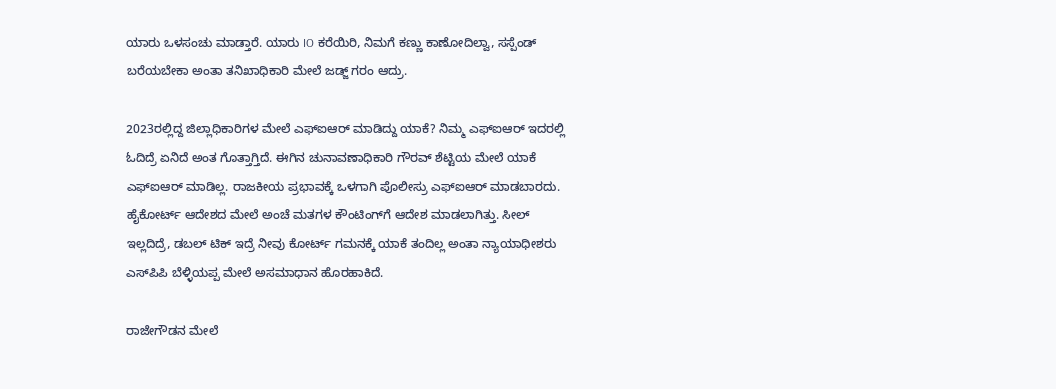ಯಾರು ಒಳಸಂಚು ಮಾಡ್ತಾರೆ. ಯಾರು IO ಕರೆಯಿರಿ, ನಿಮಗೆ ಕಣ್ಣು ಕಾಣೋದಿಲ್ವಾ, ಸಸ್ಪೆಂಡ್‌ ಬರೆಯಬೇಕಾ ಅಂತಾ ತನಿಖಾಧಿಕಾರಿ ಮೇಲೆ ಜಡ್ಜ್ ಗರಂ ಆದ್ರು.

2023ರಲ್ಲಿದ್ದ ಜಿಲ್ಲಾಧಿಕಾರಿಗಳ ಮೇಲೆ ಎಫ್ಐಆರ್‌ ಮಾಡಿದ್ದು ಯಾಕೆ? ನಿಮ್ಮ ಎಫ್ಐಆರ್‌ ಇದರಲ್ಲಿ ಓದಿದ್ರೆ ಏನಿದೆ ಅಂತ ಗೊತ್ತಾಗ್ತಿದೆ. ಈಗಿನ ಚುನಾವಣಾಧಿಕಾರಿ ಗೌರವ್ ಶೆಟ್ಟಿಯ ಮೇಲೆ ಯಾಕೆ ಎಫ್ಐಆರ್‌ ಮಾಡಿಲ್ಲ. ರಾಜಕೀಯ ಪ್ರಭಾವಕ್ಕೆ ಒಳಗಾಗಿ ಪೊಲೀಸ್ರು ಎಫ್ಐಆರ್‌ ಮಾಡಬಾರದು. ಹೈಕೋರ್ಟ್ ಆದೇಶದ ಮೇಲೆ ಅಂಚೆ ಮತಗಳ ಕೌಂಟಿಂಗ್‌ಗೆ ಆದೇಶ ಮಾಡಲಾಗಿತ್ತು. ಸೀಲ್‌ ಇಲ್ಲದಿದ್ರೆ, ಡಬಲ್ ಟಿಕ್ ಇದ್ರೆ ನೀವು ಕೋರ್ಟ್ ಗಮನಕ್ಕೆ ಯಾಕೆ ತಂದಿಲ್ಲ ಅಂತಾ ನ್ಯಾಯಾಧೀಶರು ಎಸ್‌ಪಿಪಿ ಬೆಳ್ಳಿಯಪ್ಪ ಮೇಲೆ ಅಸಮಾಧಾನ ಹೊರಹಾಕಿದೆ.

ರಾಜೇಗೌಡನ ಮೇಲೆ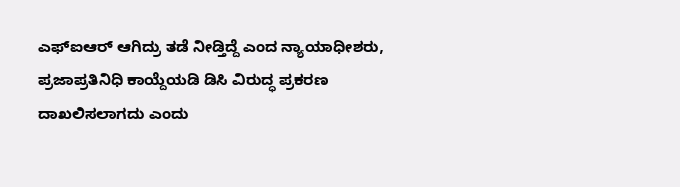ಎಫ್ಐಆರ್‌ ಆಗಿದ್ರು ತಡೆ ನೀಡ್ತಿದ್ದೆ ಎಂದ ನ್ಯಾಯಾಧೀಶರು, ಪ್ರಜಾಪ್ರತಿನಿಧಿ ಕಾಯ್ದೆಯಡಿ ಡಿಸಿ ವಿರುದ್ಧ ಪ್ರಕರಣ ದಾಖಲಿಸಲಾಗದು ಎಂದು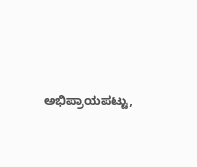ಅಭಿಪ್ರಾಯಪಟ್ಟು,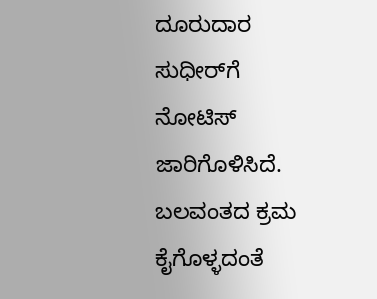ದೂರುದಾರ ಸುಧೀರ್‌ಗೆ ನೋಟಿಸ್ ಜಾರಿಗೊಳಿಸಿದೆ. ಬಲವಂತದ ಕ್ರಮ ಕೈಗೊಳ್ಳದಂತೆ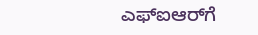ಎಫ್ಐಆರ್‌ಗೆ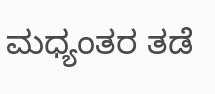ಮಧ್ಯಂತರ ತಡೆ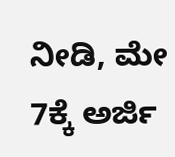ನೀಡಿ, ಮೇ 7ಕ್ಕೆ ಅರ್ಜಿ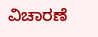ವಿಚಾರಣೆ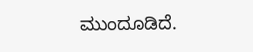ಮುಂದೂಡಿದೆ.